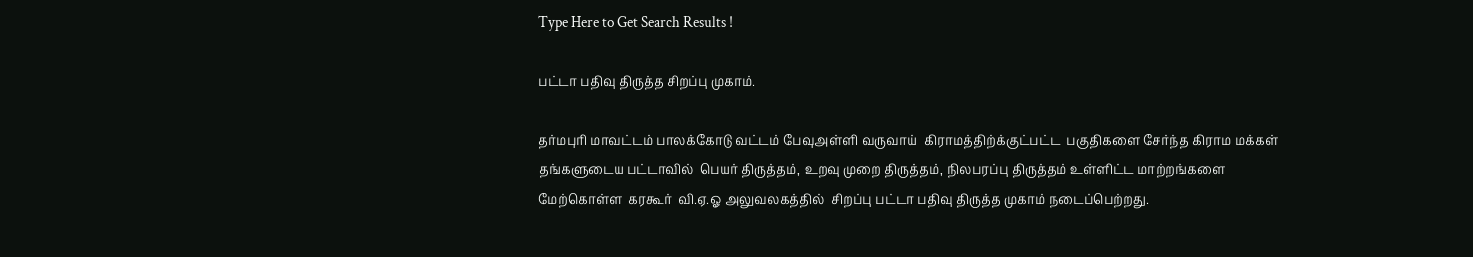Type Here to Get Search Results !

பட்டா பதிவு திருத்த சிறப்பு முகாம்.

தர்மபுரி மாவட்டம் பாலக்கோடு வட்டம் பேவுஅள்ளி வருவாய்  கிராமத்திற்க்குட்பட்ட  பகுதிகளை சேர்ந்த கிராம மக்கள் தங்களுடைய பட்டாவில்  பெயர் திருத்தம், உறவு முறை திருத்தம், நிலபரப்பு திருத்தம் உள்ளிட்ட மாற்றங்களை மேற்கொள்ள  கரகூர்  வி.ஏ.ஓ அலுவலகத்தில்  சிறப்பு பட்டா பதிவு திருத்த முகாம் நடைப்பெற்றது.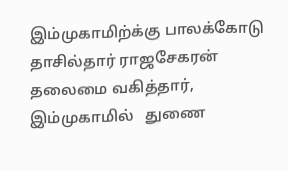இம்முகாமிற்க்கு பாலக்கோடு தாசில்தார் ராஜசேகரன்  தலைமை வகித்தார், இம்முகாமில்   துணை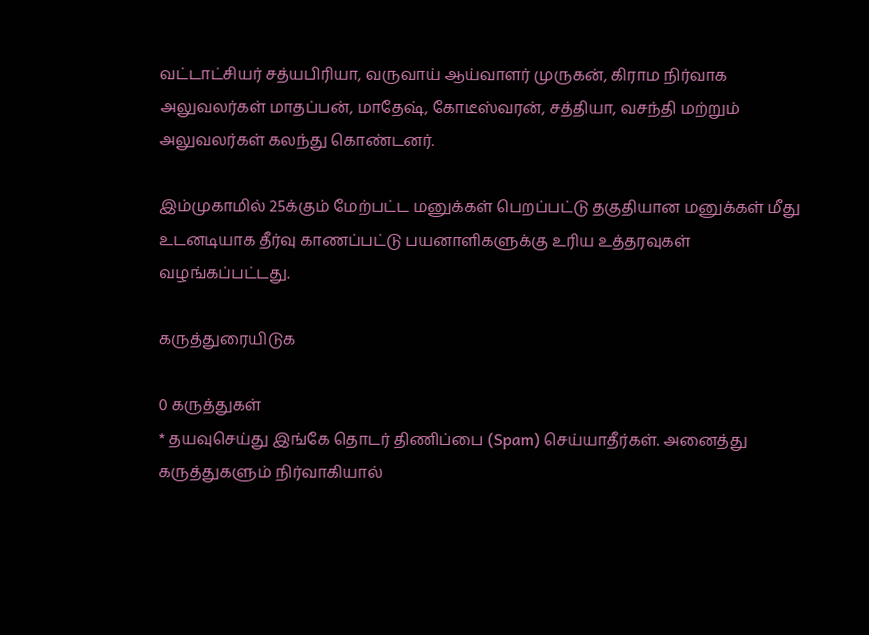வட்டாட்சியர் சத்யபிரியா, வருவாய் ஆய்வாளர் முருகன், கிராம நிர்வாக அலுவலர்கள் மாதப்பன், மாதேஷ், கோடீஸ்வரன், சத்தியா, வசந்தி மற்றும் அலுவலர்கள் கலந்து கொண்டனர்.

இம்முகாமில் 25க்கும் மேற்பட்ட மனுக்கள் பெறப்பட்டு தகுதியான மனுக்கள் மீது உடனடியாக தீர்வு காணப்பட்டு பயனாளிகளுக்கு உரிய உத்தரவுகள் வழங்கப்பட்டது.

கருத்துரையிடுக

0 கருத்துகள்
* தயவுசெய்து இங்கே தொடர் திணிப்பை (Spam) செய்யாதீர்கள். அனைத்து கருத்துகளும் நிர்வாகியால்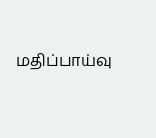மதிப்பாய்வு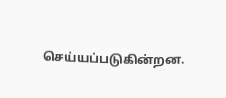செய்யப்படுகின்றன.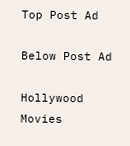Top Post Ad

Below Post Ad

Hollywood Movies